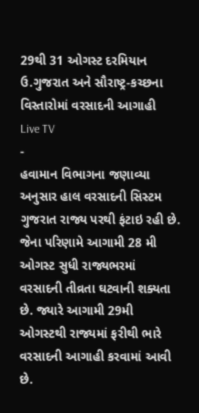29થી 31 ઓગસ્ટ દરમિયાન ઉ.ગુજરાત અને સૌરાષ્ટ્ર-કચ્છના વિસ્તારોમાં વરસાદની આગાહી
Live TV
-
હવામાન વિભાગના જણાવ્યા અનુસાર હાલ વરસાદની સિસ્ટમ ગુજરાત રાજ્ય પરથી ફંટાઇ રહી છે. જેના પરિણામે આગામી 28 મી ઓગસ્ટ સુધી રાજ્યભરમાં વરસાદની તીવ્રતા ઘટવાની શક્યતા છે. જ્યારે આગામી 29મી ઓગસ્ટથી રાજ્યમાં ફરીથી ભારે વરસાદની આગાહી કરવામાં આવી છે.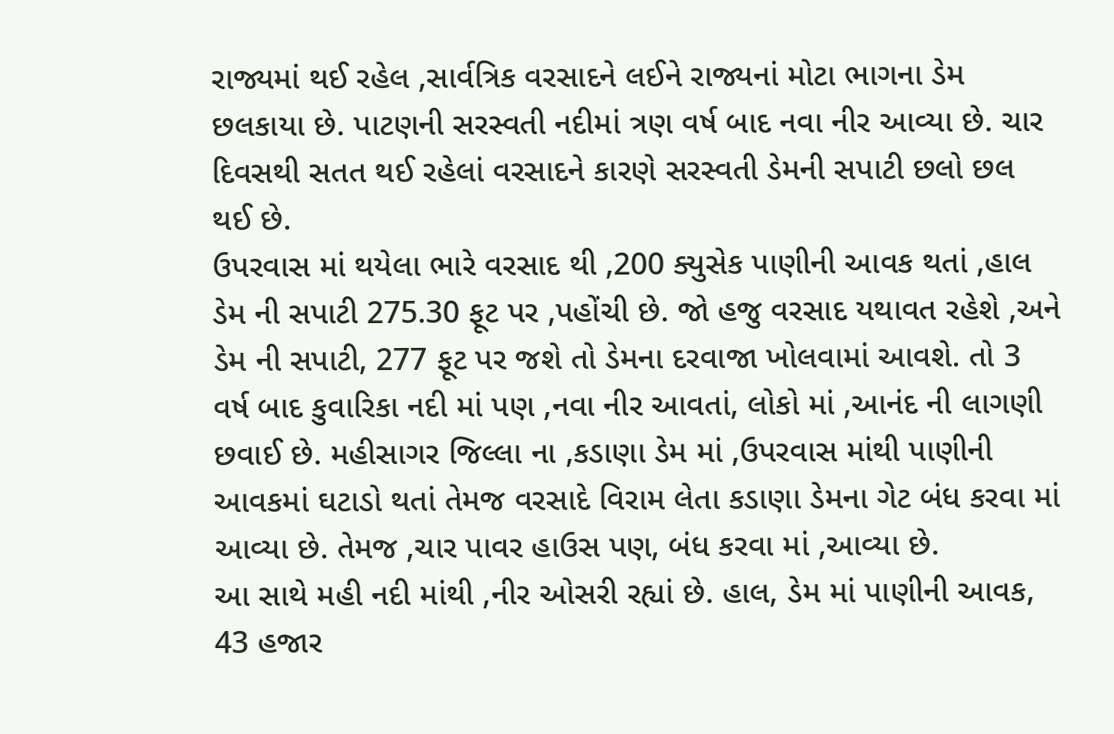રાજ્યમાં થઈ રહેલ ,સાર્વત્રિક વરસાદને લઈને રાજ્યનાં મોટા ભાગના ડેમ છલકાયા છે. પાટણની સરસ્વતી નદીમાં ત્રણ વર્ષ બાદ નવા નીર આવ્યા છે. ચાર દિવસથી સતત થઈ રહેલાં વરસાદને કારણે સરસ્વતી ડેમની સપાટી છલો છલ થઈ છે.
ઉપરવાસ માં થયેલા ભારે વરસાદ થી ,200 ક્યુસેક પાણીની આવક થતાં ,હાલ ડેમ ની સપાટી 275.30 ફૂટ પર ,પહોંચી છે. જો હજુ વરસાદ યથાવત રહેશે ,અને ડેમ ની સપાટી, 277 ફૂટ પર જશે તો ડેમના દરવાજા ખોલવામાં આવશે. તો 3 વર્ષ બાદ કુવારિકા નદી માં પણ ,નવા નીર આવતાં, લોકો માં ,આનંદ ની લાગણી છવાઈ છે. મહીસાગર જિલ્લા ના ,કડાણા ડેમ માં ,ઉપરવાસ માંથી પાણીની આવકમાં ઘટાડો થતાં તેમજ વરસાદે વિરામ લેતા કડાણા ડેમના ગેટ બંધ કરવા માં આવ્યા છે. તેમજ ,ચાર પાવર હાઉસ પણ, બંધ કરવા માં ,આવ્યા છે.
આ સાથે મહી નદી માંથી ,નીર ઓસરી રહ્યાં છે. હાલ, ડેમ માં પાણીની આવક, 43 હજાર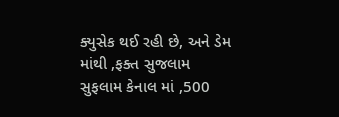ક્યુસેક થઈ રહી છે, અને ડેમ માંથી ,ફક્ત સુજલામ સુફલામ કેનાલ માં ,500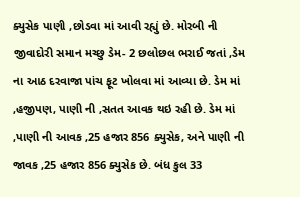ક્યુસેક પાણી ,છોડવા માં આવી રહ્યું છે. મોરબી ની જીવાદોરી સમાન મચ્છુ ડેમ- 2 છલોછલ ભરાઈ જતાં ,ડેમ ના આઠ દરવાજા પાંચ ફૂટ ખોલવા માં આવ્યા છે. ડેમ માં ,હજીપણ, પાણી ની ,સતત આવક થઇ રહી છે. ડેમ માં ,પાણી ની આવક ,25 હજાર 856 ક્યુસેક, અને પાણી ની જાવક ,25 હજાર 856 ક્યુસેક છે. બંધ કુલ 33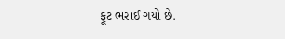ફૂટ ભરાઈ ગયો છે.